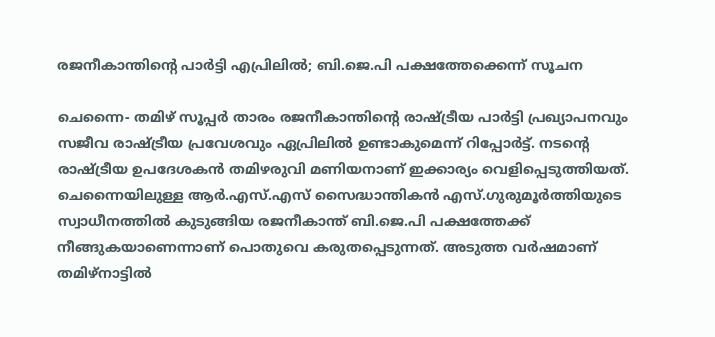രജനീകാന്തിന്റെ പാര്‍ട്ടി എപ്രിലില്‍; ബി.ജെ.പി പക്ഷത്തേക്കെന്ന് സൂചന

ചെന്നൈ- തമിഴ് സൂപ്പര്‍ താരം രജനീകാന്തിന്റെ രാഷ്ട്രീയ പാര്‍ട്ടി പ്രഖ്യാപനവും സജീവ രാഷ്ട്രീയ പ്രവേശവും ഏപ്രിലില്‍ ഉണ്ടാകുമെന്ന് റിപ്പോര്‍ട്ട്. നടന്റെ രാഷ്ട്രീയ ഉപദേശകന്‍ തമിഴരുവി മണിയനാണ് ഇക്കാര്യം വെളിപ്പെടുത്തിയത്.
ചെന്നൈയിലുള്ള ആര്‍.എസ്.എസ് സൈദ്ധാന്തികന്‍ എസ്.ഗുരുമൂര്‍ത്തിയുടെ സ്വാധീനത്തില്‍ കുടുങ്ങിയ രജനീകാന്ത് ബി.ജെ.പി പക്ഷത്തേക്ക് നീങ്ങുകയാണെന്നാണ് പൊതുവെ കരുതപ്പെടുന്നത്. അടുത്ത വര്‍ഷമാണ് തമിഴ്‌നാട്ടില്‍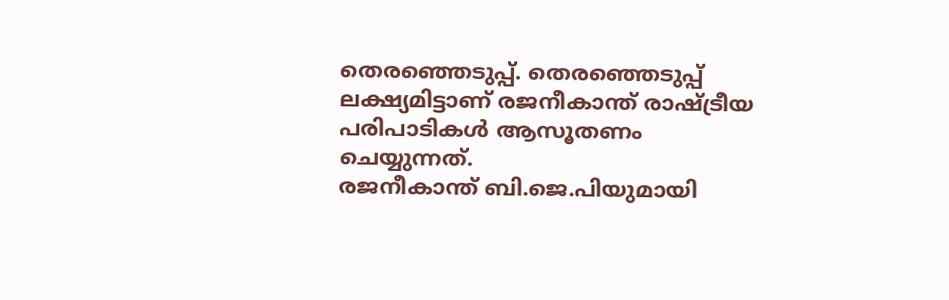തെരഞ്ഞെടുപ്പ്. തെരഞ്ഞെടുപ്പ് ലക്ഷ്യമിട്ടാണ് രജനീകാന്ത് രാഷ്ട്രീയ പരിപാടികള്‍ ആസൂതണം ചെയ്യുന്നത്.
രജനീകാന്ത് ബി.ജെ.പിയുമായി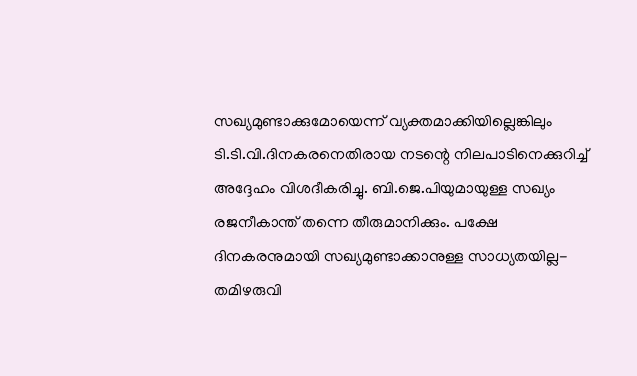സഖ്യമുണ്ടാക്കുമോയെന്ന് വ്യക്തമാക്കിയില്ലെങ്കിലും ടി.ടി.വി.ദിനകരനെതിരായ നടന്റെ നിലപാടിനെക്കുറിച്ച് അദ്ദേഹം വിശദീകരിച്ചു. ബി.ജെ.പിയുമായുള്ള സഖ്യം രജനീകാന്ത് തന്നെ തീരുമാനിക്കും. പക്ഷേ ദിനകരനുമായി സഖ്യമുണ്ടാക്കാനുള്ള സാധ്യതയില്ല- തമിഴരുവി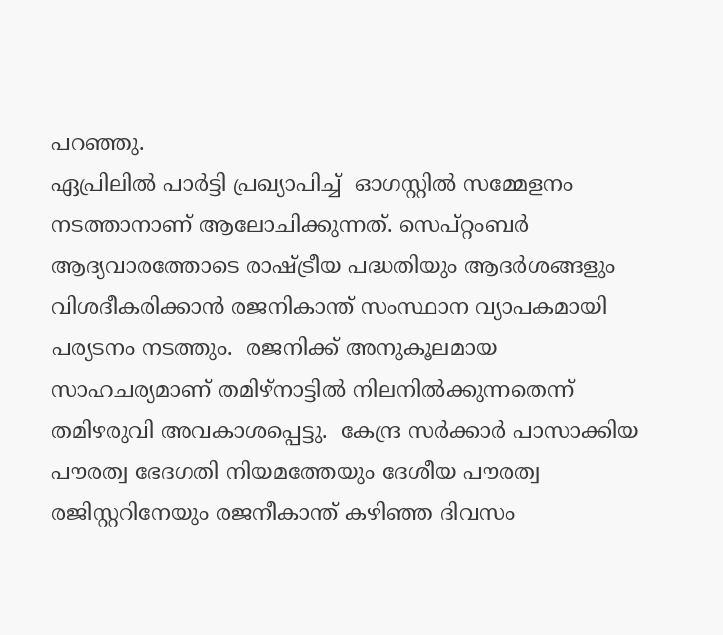പറഞ്ഞു.
ഏപ്രിലില്‍ പാര്‍ട്ടി പ്രഖ്യാപിച്ച്  ഓഗസ്റ്റില്‍ സമ്മേളനം നടത്താനാണ് ആലോചിക്കുന്നത്. സെപ്റ്റംബര്‍ ആദ്യവാരത്തോടെ രാഷ്ട്രീയ പദ്ധതിയും ആദര്‍ശങ്ങളും വിശദീകരിക്കാന്‍ രജനികാന്ത് സംസ്ഥാന വ്യാപകമായി പര്യടനം നടത്തും.  രജനിക്ക് അനുകൂലമായ സാഹചര്യമാണ് തമിഴ്‌നാട്ടില്‍ നിലനില്‍ക്കുന്നതെന്ന് തമിഴരുവി അവകാശപ്പെട്ടു.  കേന്ദ്ര സര്‍ക്കാര്‍ പാസാക്കിയ പൗരത്വ ഭേദഗതി നിയമത്തേയും ദേശീയ പൗരത്വ രജിസ്റ്ററിനേയും രജനീകാന്ത് കഴിഞ്ഞ ദിവസം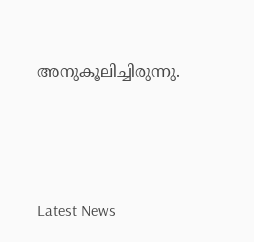അനുകൂലിച്ചിരുന്നു.





Latest News